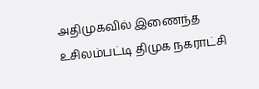அதிமுகவில் இணைந்த உசிலம்பட்டி திமுக நகராட்சி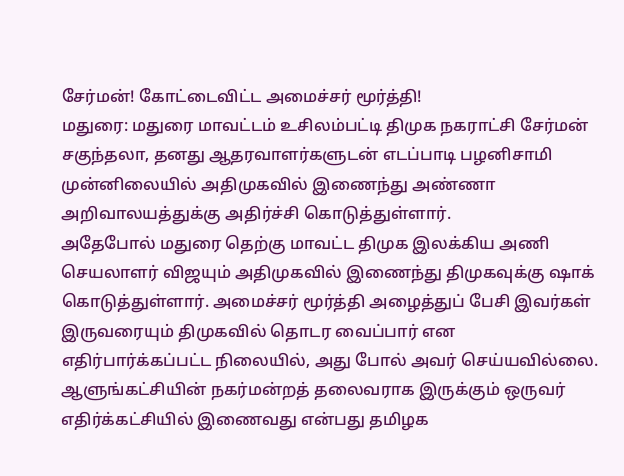சேர்மன்! கோட்டைவிட்ட அமைச்சர் மூர்த்தி!
மதுரை: மதுரை மாவட்டம் உசிலம்பட்டி திமுக நகராட்சி சேர்மன் சகுந்தலா, தனது ஆதரவாளர்களுடன் எடப்பாடி பழனிசாமி முன்னிலையில் அதிமுகவில் இணைந்து அண்ணா அறிவாலயத்துக்கு அதிர்ச்சி கொடுத்துள்ளார்.
அதேபோல் மதுரை தெற்கு மாவட்ட திமுக இலக்கிய அணி செயலாளர் விஜயும் அதிமுகவில் இணைந்து திமுகவுக்கு ஷாக் கொடுத்துள்ளார். அமைச்சர் மூர்த்தி அழைத்துப் பேசி இவர்கள் இருவரையும் திமுகவில் தொடர வைப்பார் என எதிர்பார்க்கப்பட்ட நிலையில், அது போல் அவர் செய்யவில்லை. ஆளுங்கட்சியின் நகர்மன்றத் தலைவராக இருக்கும் ஒருவர் எதிர்க்கட்சியில் இணைவது என்பது தமிழக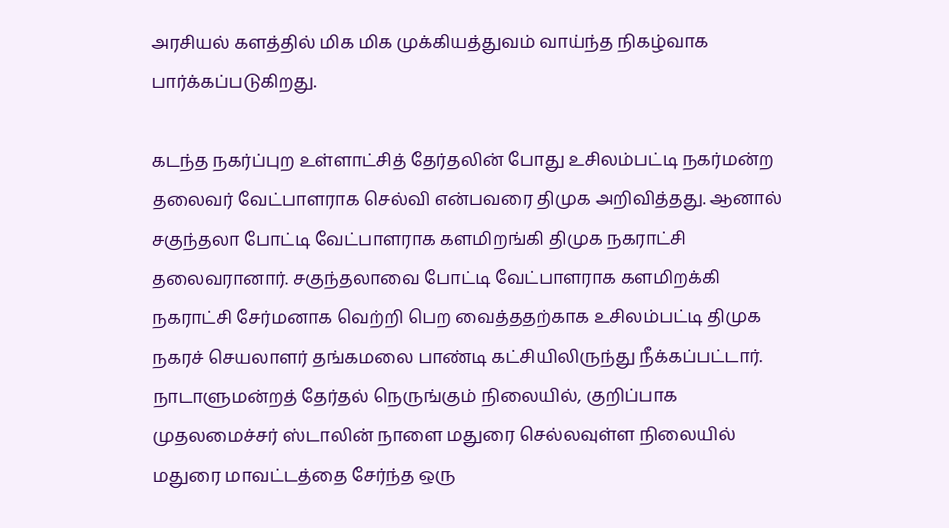அரசியல் களத்தில் மிக மிக முக்கியத்துவம் வாய்ந்த நிகழ்வாக பார்க்கப்படுகிறது.

கடந்த நகர்ப்புற உள்ளாட்சித் தேர்தலின் போது உசிலம்பட்டி நகர்மன்ற தலைவர் வேட்பாளராக செல்வி என்பவரை திமுக அறிவித்தது. ஆனால் சகுந்தலா போட்டி வேட்பாளராக களமிறங்கி திமுக நகராட்சி தலைவரானார். சகுந்தலாவை போட்டி வேட்பாளராக களமிறக்கி நகராட்சி சேர்மனாக வெற்றி பெற வைத்ததற்காக உசிலம்பட்டி திமுக நகரச் செயலாளர் தங்கமலை பாண்டி கட்சியிலிருந்து நீக்கப்பட்டார். நாடாளுமன்றத் தேர்தல் நெருங்கும் நிலையில், குறிப்பாக முதலமைச்சர் ஸ்டாலின் நாளை மதுரை செல்லவுள்ள நிலையில் மதுரை மாவட்டத்தை சேர்ந்த ஒரு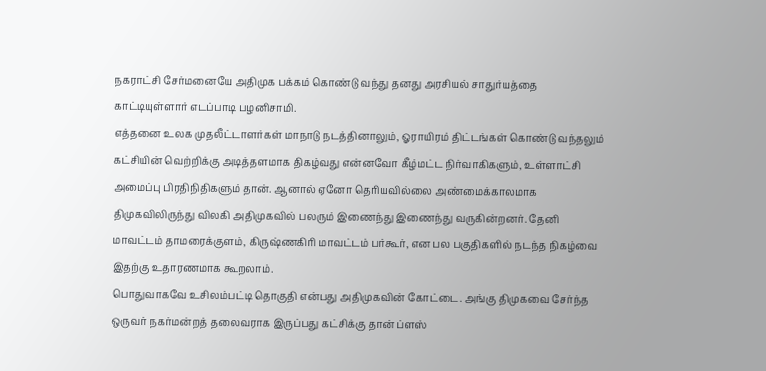நகராட்சி சேர்மனையே அதிமுக பக்கம் கொண்டு வந்து தனது அரசியல் சாதுர்யத்தை காட்டியுள்ளார் எடப்பாடி பழனிசாமி.
எத்தனை உலக முதலீட்டாளர்கள் மாநாடு நடத்தினாலும், ஓராயிரம் திட்டங்கள் கொண்டு வந்தலும் கட்சியின் வெற்றிக்கு அடித்தளமாக திகழ்வது என்னவோ கீழ்மட்ட நிர்வாகிகளும், உள்ளாட்சி அமைப்பு பிரதிநிதிகளும் தான். ஆனால் ஏனோ தெரியவில்லை அண்மைக்காலமாக திமுகவிலிருந்து விலகி அதிமுகவில் பலரும் இணைந்து இணைந்து வருகின்றனர். தேனி மாவட்டம் தாமரைக்குளம், கிருஷ்ணகிரி மாவட்டம் பர்கூர், என பல பகுதிகளில் நடந்த நிகழ்வை இதற்கு உதாரணமாக கூறலாம்.
பொதுவாகவே உசிலம்பட்டி தொகுதி என்பது அதிமுகவின் கோட்டை. அங்கு திமுகவை சேர்ந்த ஒருவர் நகர்மன்றத் தலைவராக இருப்பது கட்சிக்கு தான் ப்ளஸ்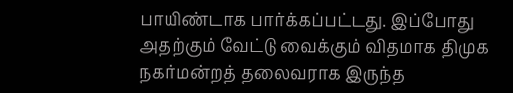பாயிண்டாக பார்க்கப்பட்டது. இப்போது அதற்கும் வேட்டு வைக்கும் விதமாக திமுக நகர்மன்றத் தலைவராக இருந்த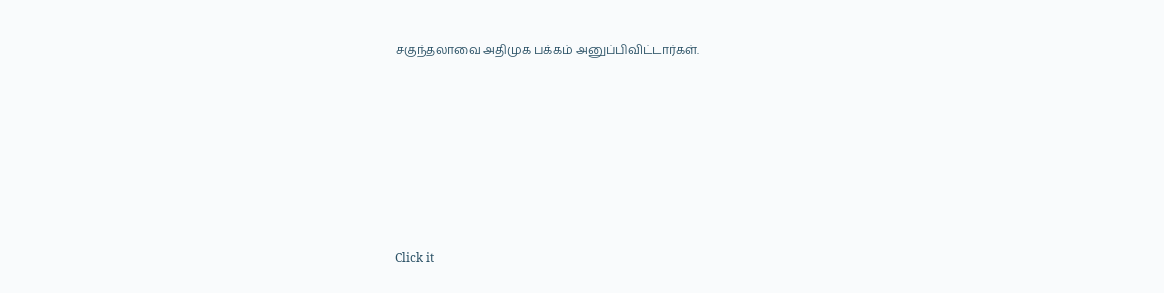சகுந்தலாவை அதிமுக பக்கம் அனுப்பிவிட்டார்கள்.












Click it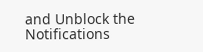and Unblock the Notifications